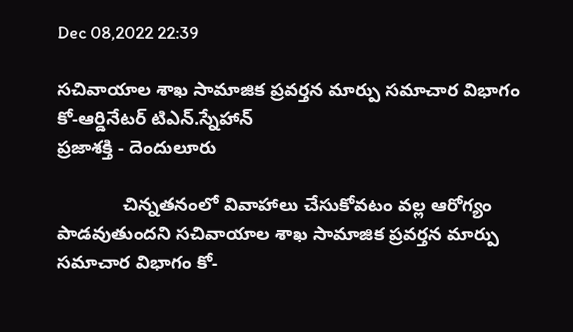Dec 08,2022 22:39

సచివాయాల శాఖ సామాజిక ప్రవర్తన మార్పు సమాచార విభాగం కో-ఆర్డినేటర్‌ టిఎన్‌.స్నేహాన్‌
ప్రజాశక్తి - దెందులూరు

             చిన్నతనంలో వివాహాలు చేసుకోవటం వల్ల ఆరోగ్యం పాడవుతుందని సచివాయాల శాఖ సామాజిక ప్రవర్తన మార్పు సమాచార విభాగం కో-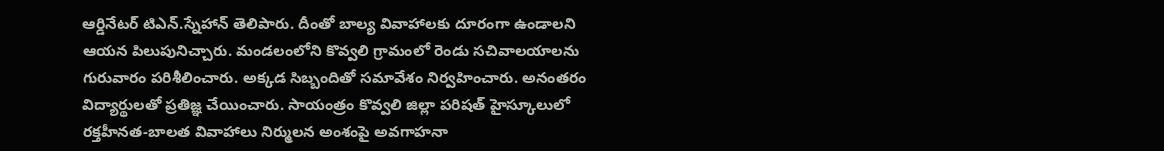ఆర్డినేటర్‌ టిఎన్‌.స్నేహాన్‌ తెలిపారు. దీంతో బాల్య వివాహాలకు దూరంగా ఉండాలని ఆయన పిలుపునిచ్చారు. మండలంలోని కొవ్వలి గ్రామంలో రెండు సచివాలయాలను గురువారం పరిశీలించారు. అక్కడ సిబ్బందితో సమావేశం నిర్వహించారు. అనంతరం విద్యార్థులతో ప్రతిజ్ఞ చేయించారు. సాయంత్రం కొవ్వలి జిల్లా పరిషత్‌ హైస్కూలులో రక్తహీనత-బాలత వివాహాలు నిర్ములన అంశంపై అవగాహనా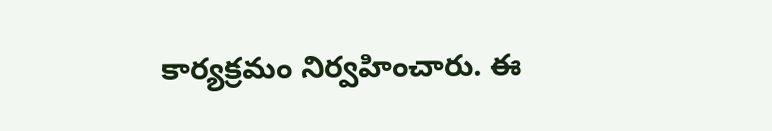కార్యక్రమం నిర్వహించారు. ఈ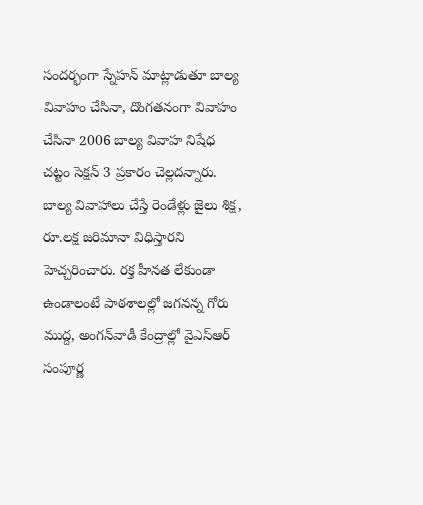సందర్భంగా స్నేహన్‌ మాట్లాడుతూ బాల్య వివాహం చేసినా, దొంగతనంగా వివాహం చేసినా 2006 బాల్య వివాహ నిషేధ చట్టం సెక్షన్‌ 3 ప్రకారం చెల్లదన్నారు. బాల్య వివాహాలు చేస్తే రెండేళ్లు జైలు శిక్ష, రూ.లక్ష జరిమానా విధిస్తారని హెచ్చరించారు. రక్త హీనత లేకుండా ఉండాలంటే పాఠశాలల్లో జగనన్న గోరు ముద్ద, అంగన్‌వాడీ కేంద్రాల్లో వైఎస్‌ఆర్‌ సంపూర్ణ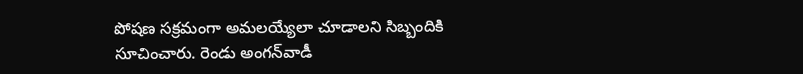పోషణ సక్రమంగా అమలయ్యేలా చూడాలని సిబ్బందికి సూచించారు. రెండు అంగన్‌వాడీ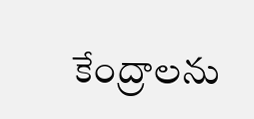కేంద్రాలను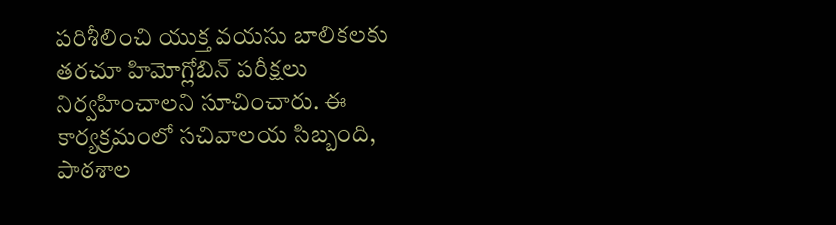పరిశీలించి యుక్త వయసు బాలికలకు తరచూ హిమోగ్లోబిన్‌ పరీక్షలు నిర్వహించాలని సూచించారు. ఈ కార్యక్రమంలో సచివాలయ సిబ్బంది, పాఠశాల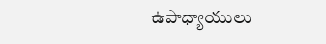ఉపాధ్యాయులు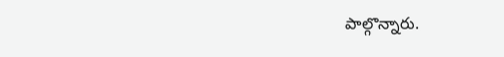పాల్గొన్నారు.